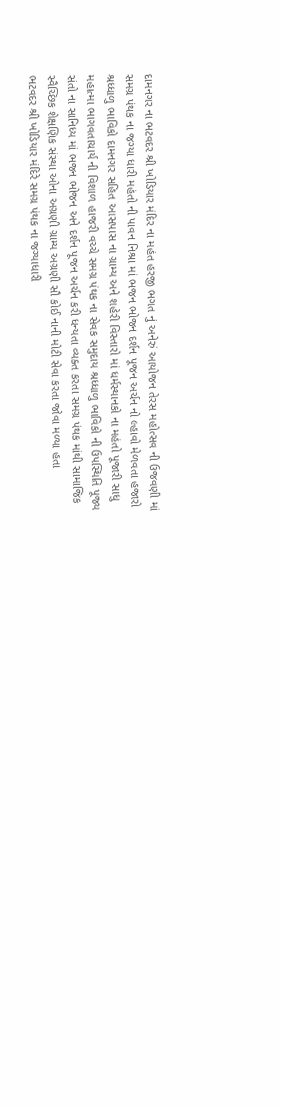દામનગર ના ભટવદર શ્રી ખોડિયાર મંદિર ના મહંત હરજી ભગત નું અનેરું આયોજન તેરસ મહોત્સવ ની ઉજવણી માં સમગ્ર પંથક ના જગ્યા ધારી મહંતો ની પાવન નિશ્રા માં ભજન ભોજન દર્શન પૂજન અર્ચન નો લ્હાવો મેળવતા હજારો શ્રધ્ધાળુ ભાવિકો દામનગર સહિત આસપાસ ના ગ્રામ્ય અને શહેરી વિસ્તારો માં ધર્મસ્થાનકો ના મહંતો પૂજારી સાધુ મહાત્મા ભાગવતાચાર્ય ની વિશાળ હાજરી વચ્ચે સમગ્ર પંથક ના સેવક સમુદાય શ્રધ્ધાળુ ભાવિકો ની ઉપસ્થિતિ પૂજ્ય સંતો ના સાનિધ્ય માં ભજન ભોજન અને દર્શન પૂજન અર્ચન કરી ધન્યતા વ્યક્ત કરતા સમગ્ર પંથક માંથી સામાજિક સ્વૈચ્છિક શેક્ષણિક સંસ્થા ઓના અગ્રણી ગ્રામ્ય અગ્રણી સૌ કોઈ નાની મોટી સેવા કરતા જોવા મળ્યા હતા
ભટવદર શ્રી ખોડિયાર મંદિરે સમગ્ર પંથક ના જગ્યાધારી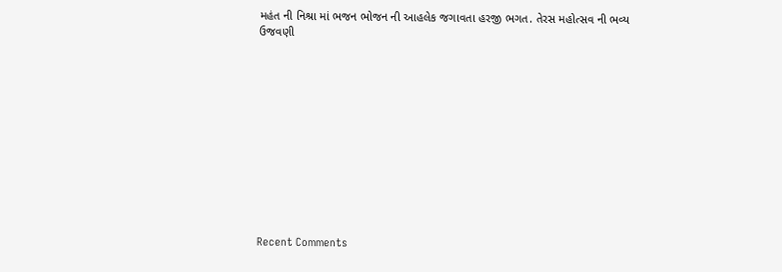મહંત ની નિશ્રા માં ભજન ભોજન ની આહલેક જગાવતા હરજી ભગત. તેરસ મહોત્સવ ની ભવ્ય ઉજવણી












Recent Comments